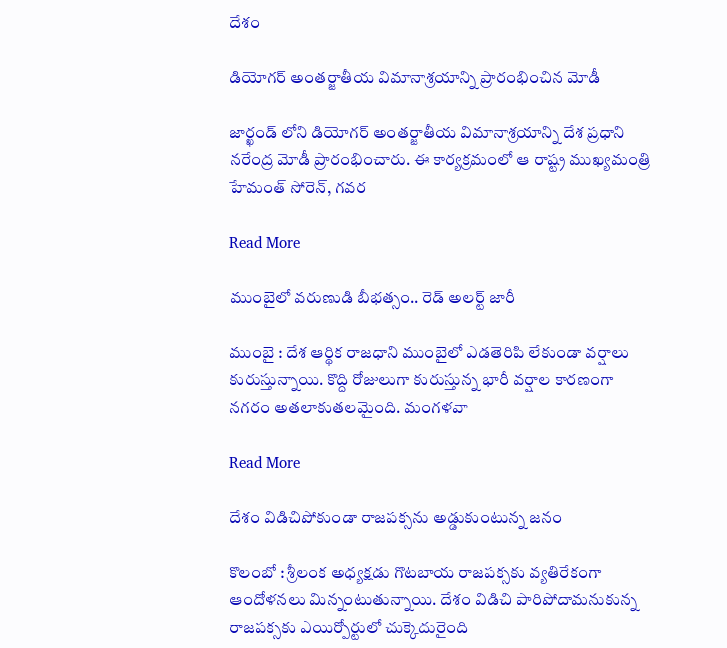దేశం

డియోగర్‌ అంతర్జాతీయ విమానాశ్రయాన్ని ప్రారంభించిన మోడీ

జార్ఖండ్ లోని డియోగర్‌ అంతర్జాతీయ విమానాశ్రయాన్ని దేశ ప్రధాని నరేంద్ర మోడీ ప్రారంభించారు. ఈ కార్యక్రమంలో ఆ రాష్ట్ర ముఖ్యమంత్రి హేమంత్ సోరెన్, గవర

Read More

ముంబైలో వరుణుడి బీభత్సం.. రెడ్ అలర్ట్ జారీ

ముంబై : దేశ ఆర్థిక రాజధాని ముంబైలో ఎడతెరిపి లేకుండా వర్షాలు కురుస్తున్నాయి. కొద్ది రోజులుగా కురుస్తున్న భారీ వర్షాల కారణంగా నగరం అతలాకుతలమైంది. మంగళవా

Read More

దేశం విడిచిపోకుండా రాజపక్సను అడ్డుకుంటున్న జనం

కొలంబో : శ్రీలంక అధ్యక్షడు గొటబాయ రాజపక్సకు వ్యతిరేకంగా ఆందోళనలు మిన్నంటుతున్నాయి. దేశం విడిచి పారిపోదామనుకున్న రాజపక్సకు ఎయిర్పోర్టులో చుక్కెదురైంది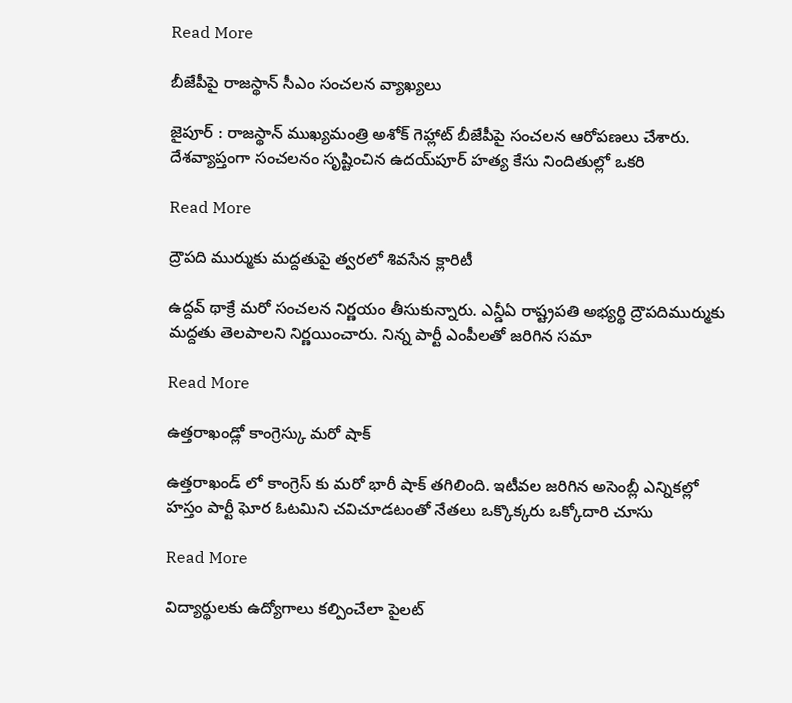Read More

బీజేపీపై రాజస్థాన్ సీఎం సంచలన వ్యాఖ్యలు

జైపూర్ : రాజస్థాన్ ముఖ్యమంత్రి అశోక్ గెహ్లాట్ బీజేపీపై సంచలన ఆరోపణలు చేశారు. దేశవ్యాప్తంగా సంచలనం సృష్టించిన ఉదయ్‌పూర్ హత్య కేసు నిందితుల్లో ఒకరి

Read More

ద్రౌపది ముర్ముకు మద్దతుపై త్వరలో శివసేన క్లారిటీ

ఉద్దవ్ థాక్రే మరో సంచలన నిర్ణయం తీసుకున్నారు. ఎన్డీఏ రాష్ట్రపతి అభ్యర్థి ద్రౌపదిముర్ముకు మద్దతు తెలపాలని నిర్ణయించారు. నిన్న పార్టీ ఎంపీలతో జరిగిన సమా

Read More

ఉత్తరాఖండ్లో కాంగ్రెస్కు మరో షాక్

ఉత్తరాఖండ్ లో కాంగ్రెస్ కు మరో భారీ షాక్ తగిలింది. ఇటీవల జరిగిన అసెంబ్లీ ఎన్నికల్లో హస్తం పార్టీ ఘోర ఓటమిని చవిచూడటంతో నేతలు ఒక్కొక్కరు ఒక్కోదారి చూసు

Read More

విద్యార్థులకు ఉద్యోగాలు కల్పించేలా పైలట్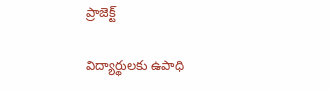ప్రాజెక్ట్

విద్యార్థులకు ఉపాధి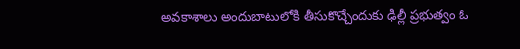అవకాశాలు అందుబాటులోకి తీసుకొచ్చేందుకు ఢిల్లీ ప్రభుత్వం ఓ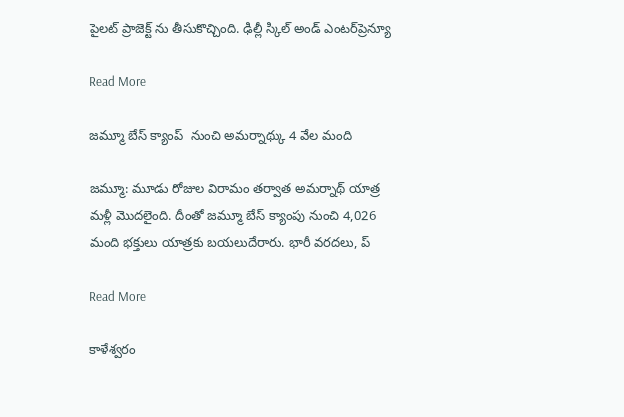పైలట్ ప్రాజెక్ట్ ను తీసుకొచ్చింది. ఢిల్లీ స్కిల్ అండ్ ఎంటర్‌ప్రెన్యూ

Read More

జమ్మూ బేస్ క్యాంప్  నుంచి అమర్నాథ్కు 4 వేల మంది

జమ్మూ: మూడు రోజుల విరామం తర్వాత అమర్నాథ్ యాత్ర మళ్లీ మొదలైంది. దీంతో జమ్మూ బేస్ క్యాంపు నుంచి 4,026 మంది భక్తులు యాత్రకు బయలుదేరారు. భారీ వరదలు, ప్

Read More

కాళేశ్వరం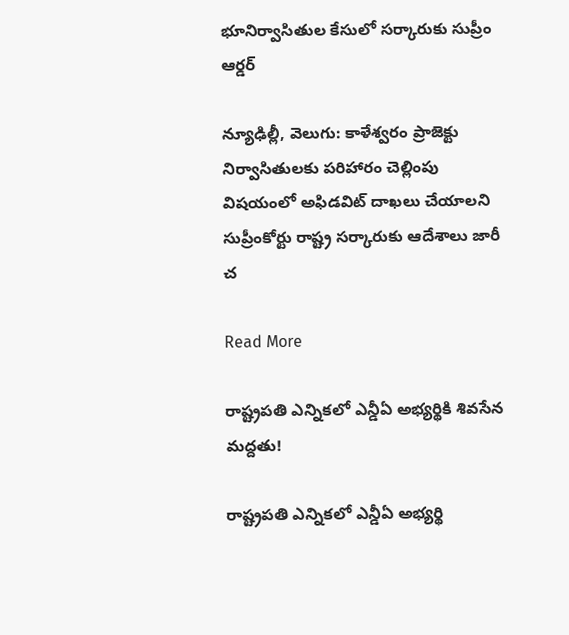భూనిర్వాసితుల కేసులో సర్కారుకు సుప్రీం ఆర్డర్

న్యూఢిల్లీ, వెలుగు: కాళేశ్వరం ప్రాజెక్టు నిర్వాసితులకు పరిహారం చెల్లింపు విషయంలో అఫిడవిట్ దాఖలు చేయాలని సుప్రీంకోర్టు రాష్ట్ర సర్కారుకు ఆదేశాలు జారీ చ

Read More

రాష్ట్రపతి ఎన్నికలో ఎన్డీఏ అభ్యర్థికి శివసేన మద్దతు!

రాష్ట్రపతి ఎన్నికలో ఎన్డీఏ అభ్యర్థి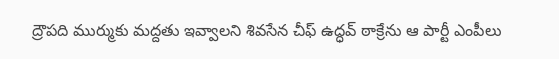ద్రౌపది ముర్ముకు మద్దతు ఇవ్వాలని శివసేన చీఫ్ ఉద్ధవ్ ఠాక్రేను ఆ పార్టీ ఎంపీలు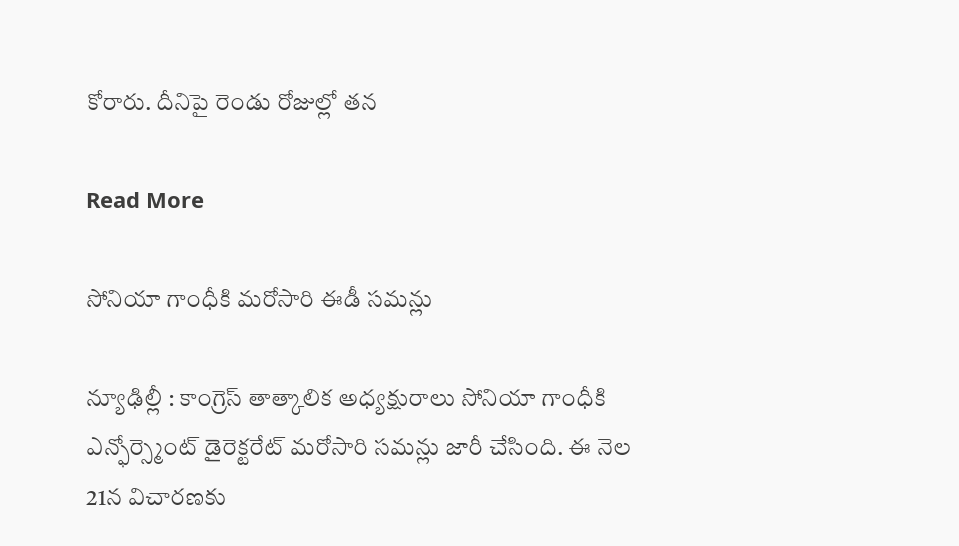కోరారు. దీనిపై రెండు రోజుల్లో తన

Read More

సోనియా గాంధీకి మరోసారి ఈడీ సమన్లు

న్యూఢిల్లీ : కాంగ్రెస్ తాత్కాలిక అధ్యక్షురాలు సోనియా గాంధీకి ఎన్ఫోర్స్మెంట్ డైరెక్టరేట్ మరోసారి సమన్లు జారీ చేసింది. ఈ నెల 21న విచారణకు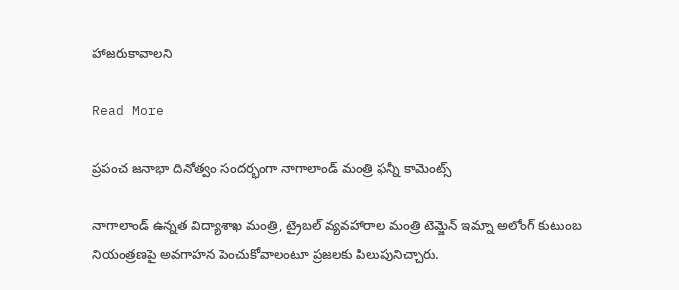హాజరుకావాలని

Read More

ప్రపంచ జనాభా దినోత్వం సందర్భంగా నాగాలాండ్ మంత్రి ఫన్నీ కామెంట్స్

నాగాలాండ్ ఉన్నత విద్యాశాఖ మంత్రి, ట్రైబల్ వ్యవహారాల మంత్రి టెమ్జెన్ ఇమ్నా అలోంగ్ కుటుంబ నియంత్రణపై అవగాహన పెంచుకోవాలంటూ ప్రజలకు పిలుపునిచ్చారు.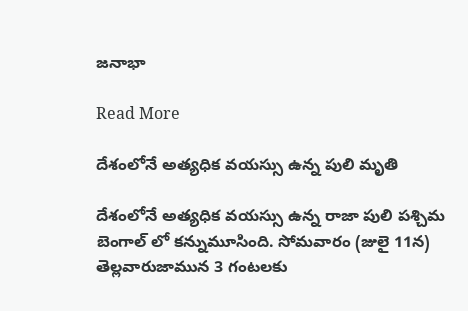జనాభా

Read More

దేశంలోనే అత్యధిక వయస్సు ఉన్న పులి మృతి

దేశంలోనే అత్యధిక వయస్సు ఉన్న రాజా పులి పశ్చిమ బెంగాల్ లో కన్నుమూసింది. సోమవారం (జులై 11న) తెల్లవారుజామున 3 గంటలకు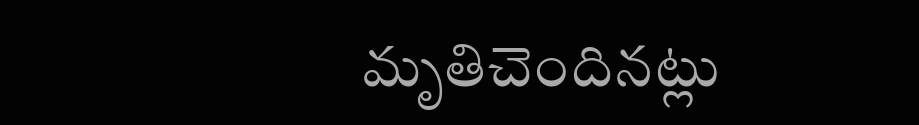మృతిచెందినట్లు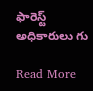ఫారెస్ట్ అధికారులు గు

Read More